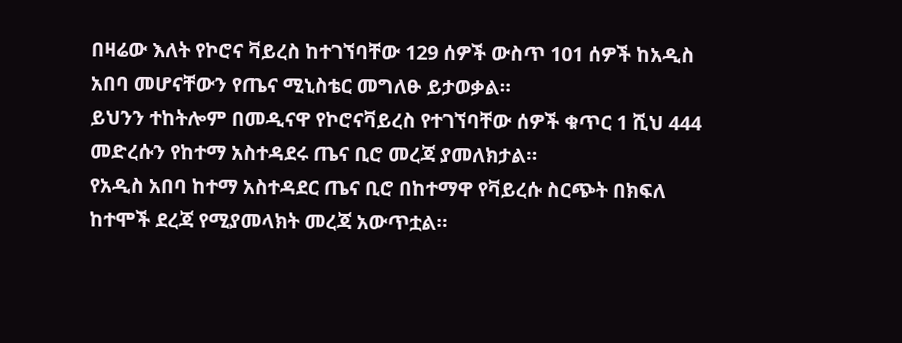በዛሬው እለት የኮሮና ቫይረስ ከተገኘባቸው 129 ሰዎች ውስጥ 101 ሰዎች ከአዲስ አበባ መሆናቸውን የጤና ሚኒስቴር መግለፁ ይታወቃል።
ይህንን ተከትሎም በመዲናዋ የኮሮናቫይረስ የተገኘባቸው ሰዎች ቁጥር 1 ሺህ 444 መድረሱን የከተማ አስተዳደሩ ጤና ቢሮ መረጃ ያመለክታል።
የአዲስ አበባ ከተማ አስተዳደር ጤና ቢሮ በከተማዋ የቫይረሱ ስርጭት በክፍለ ከተሞች ደረጃ የሚያመላክት መረጃ አውጥቷል።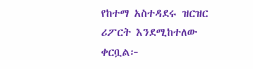የከተማ አስተዳደሩ ዝርዝር ሪፖርት እንደሚከተለው ቀርቧል፦